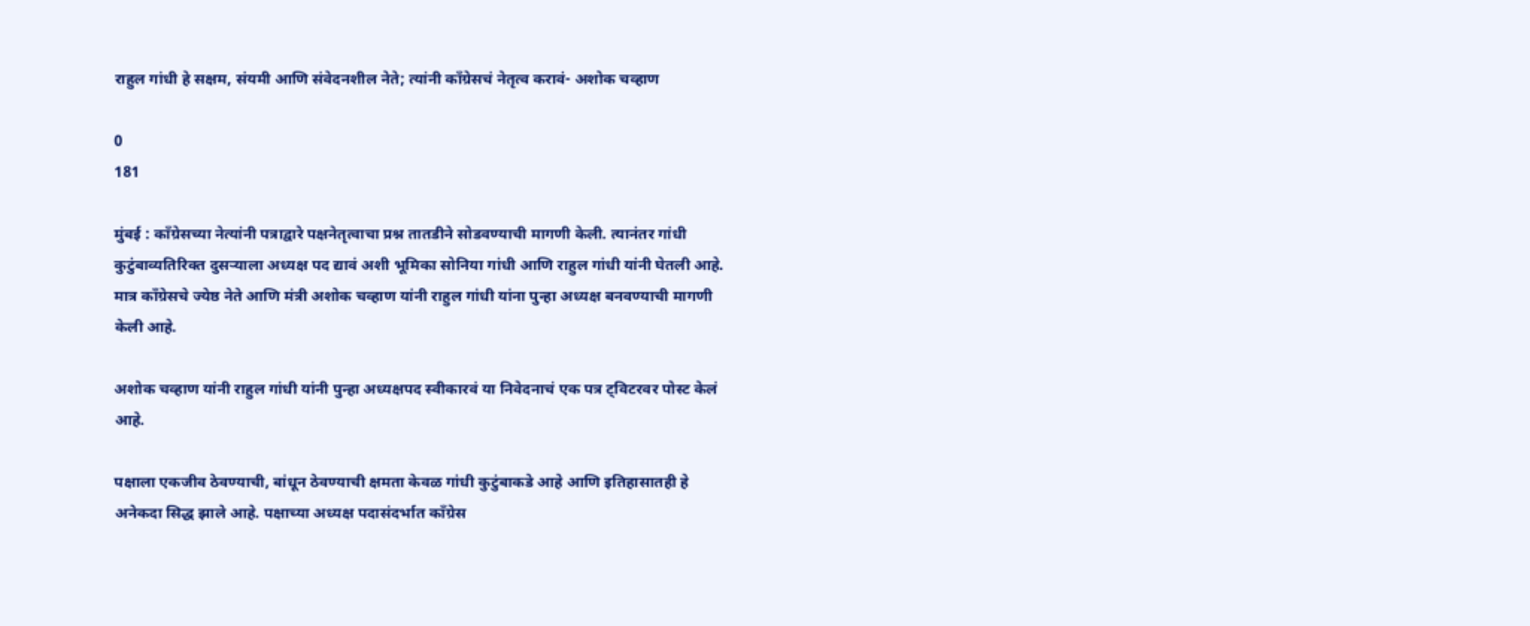राहुल गांधी हे सक्षम, संयमी आणि संवेदनशील नेते; त्यांनी काँग्रेसचं नेतृत्व करावं- अशोक चव्हाण

0
181

मुंबई : काँग्रेसच्या नेत्यांनी पत्राद्वारे पक्षनेतृत्वाचा प्रश्न तातडीने सोडवण्याची मागणी केली. त्यानंतर गांधी कुटुंबाव्यतिरिक्त दुसऱ्याला अध्यक्ष पद द्यावं अशी भूमिका सोनिया गांधी आणि राहुल गांधी यांनी घेतली आहे. मात्र काँग्रेसचे ज्येष्ठ नेते आणि मंत्री अशोक चव्हाण यांनी राहुल गांधी यांना पुन्हा अध्यक्ष बनवण्याची मागणी केली आहे.

अशोक चव्हाण यांनी राहुल गांधी यांनी पुन्हा अध्यक्षपद स्वीकारवं या निवेदनाचं एक पत्र ट्विटरवर पोस्ट केलं आहे.

पक्षाला एकजीव ठेवण्याची, बांधून ठेवण्याची क्षमता केवळ गांधी कुटुंबाकडे आहे आणि इतिहासातही हे अनेकदा सिद्ध झाले आहे. पक्षाच्या अध्यक्ष पदासंदर्भात काँग्रेस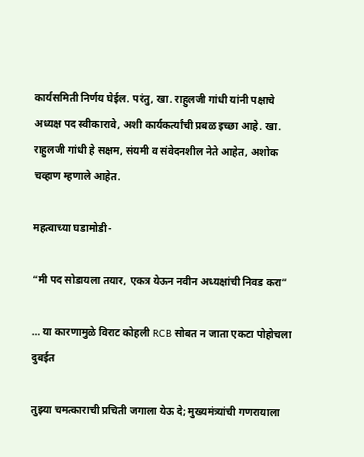कार्यसमिती निर्णय घेईल. परंतु, खा. राहुलजी गांधी यांनी पक्षाचे अध्यक्ष पद स्वीकारावे, अशी कार्यकर्त्यांची प्रबळ इच्छा आहे. खा. राहुलजी गांधी हे सक्षम, संयमी व संवेदनशील नेते आहेत, अशोक चव्हाण म्हणाले आहेत.

महत्वाच्या घडामोडी-

“मी पद सोडायला तयार, एकत्र येऊन नवीन अध्यक्षांची निवड करा”

… या कारणामुळे विराट कोहली RCB सोबत न जाता एकटा पोहोचला दुबईत

तुझ्या चमत्काराची प्रचिती जगाला येऊ दे; मुख्यमंत्र्यांची गणरायाला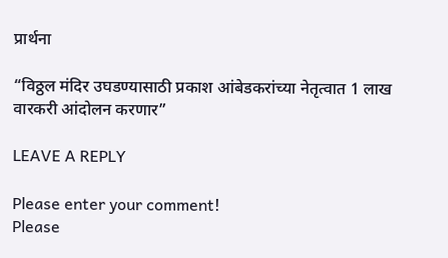प्रार्थना

“विठ्ठल मंदिर उघडण्यासाठी प्रकाश आंबेडकरांच्या नेतृत्वात 1 लाख वारकरी आंदोलन करणार”

LEAVE A REPLY

Please enter your comment!
Please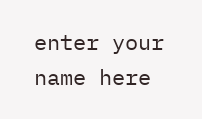enter your name here